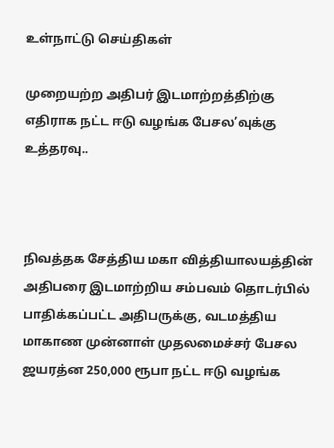உள்நாட்டு செய்திகள்

முறையற்ற அதிபர் இடமாற்றத்திற்கு எதிராக நட்ட ஈடு வழங்க பேசல’வுக்கு உத்தரவு..



நிவத்தக சேத்திய மகா வித்தியாலயத்தின் அதிபரை இடமாற்றிய சம்பவம் தொடர்பில் பாதிக்கப்பட்ட அதிபருக்கு, வடமத்திய மாகாண முன்னாள் முதலமைச்சர் பேசல ஜயரத்ன 250,000 ரூபா நட்ட ஈடு வழங்க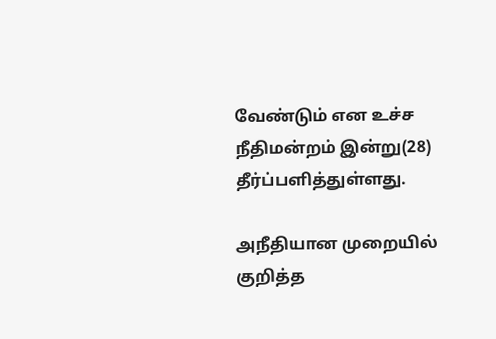வேண்டும் என உச்ச நீதிமன்றம் இன்று(28) தீர்ப்பளித்துள்ளது.

அநீதியான முறையில் குறித்த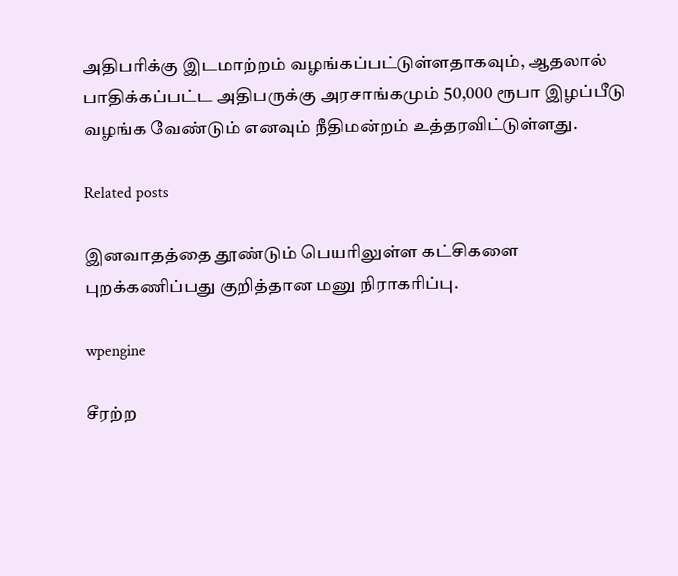அதிபரிக்கு இடமாற்றம் வழங்கப்பட்டுள்ளதாகவும், ஆதலால் பாதிக்கப்பட்ட அதிபருக்கு அரசாங்கமும் 50,000 ரூபா இழப்பீடு வழங்க வேண்டும் எனவும் நீதிமன்றம் உத்தரவிட்டுள்ளது.

Related posts

இனவாதத்தை தூண்டும் பெயரிலுள்ள கட்சிகளை புறக்கணிப்பது குறித்தான மனு நிராகரிப்பு.

wpengine

சீரற்ற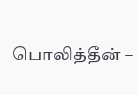பொலித்தீன் –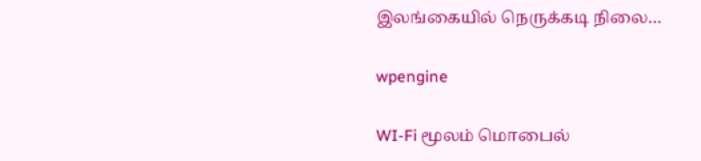இலங்கையில் நெருக்கடி நிலை…

wpengine

WI-Fi மூலம் மொபைல்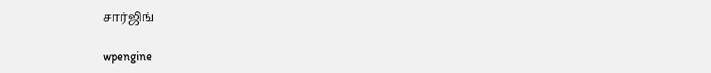சார்ஜிங்

wpengine